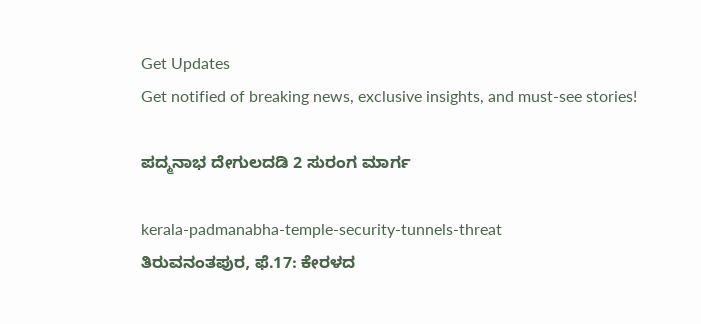Get Updates
Get notified of breaking news, exclusive insights, and must-see stories!

ಪದ್ಮನಾಭ ದೇಗುಲದಡಿ 2 ಸುರಂಗ ಮಾರ್ಗ

kerala-padmanabha-temple-security-tunnels-threat
ತಿರುವನಂತಪುರ, ಫೆ.17: ಕೇರಳದ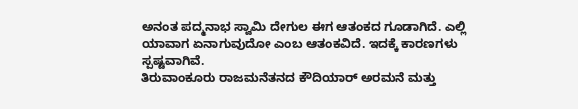ಅನಂತ ಪದ್ಮನಾಭ ಸ್ವಾಮಿ ದೇಗುಲ ಈಗ ಆತಂಕದ ಗೂಡಾಗಿದೆ. ಎಲ್ಲಿ ಯಾವಾಗ ಏನಾಗುವುದೋ ಎಂಬ ಆತಂಕವಿದೆ. ಇದಕ್ಕೆ ಕಾರಣಗಳು ಸ್ಪಷ್ಟವಾಗಿವೆ.
ತಿರುವಾಂಕೂರು ರಾಜಮನೆತನದ ಕೌದಿಯಾರ್ ಅರಮನೆ ಮತ್ತು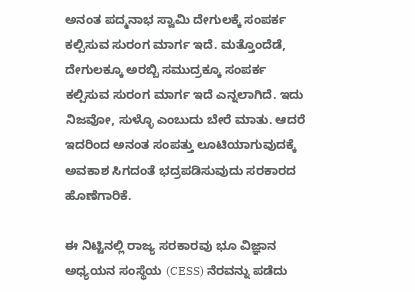ಅನಂತ ಪದ್ಮನಾಭ ಸ್ವಾಮಿ ದೇಗುಲಕ್ಕೆ ಸಂಪರ್ಕ ಕಲ್ಪಿಸುವ ಸುರಂಗ ಮಾರ್ಗ ಇದೆ. ಮತ್ತೊಂದೆಡೆ, ದೇಗುಲಕ್ಕೂ ಅರಬ್ಬಿ ಸಮುದ್ರಕ್ಕೂ ಸಂಪರ್ಕ ಕಲ್ಪಿಸುವ ಸುರಂಗ ಮಾರ್ಗ ಇದೆ ಎನ್ನಲಾಗಿದೆ. ಇದು ನಿಜವೋ, ಸುಳ್ಳೊ ಎಂಬುದು ಬೇರೆ ಮಾತು. ಆದರೆ ಇದರಿಂದ ಅನಂತ ಸಂಪತ್ತು ಲೂಟಿಯಾಗುವುದಕ್ಕೆ ಅವಕಾಶ ಸಿಗದಂತೆ ಭದ್ರಪಡಿಸುವುದು ಸರಕಾರದ ಹೊಣೆಗಾರಿಕೆ.

ಈ ನಿಟ್ಟಿನಲ್ಲಿ ರಾಜ್ಯ ಸರಕಾರವು ಭೂ ವಿಜ್ಞಾನ ಅಧ್ಯಯನ ಸಂಸ್ಥೆಯ (CESS) ನೆರವನ್ನು ಪಡೆದು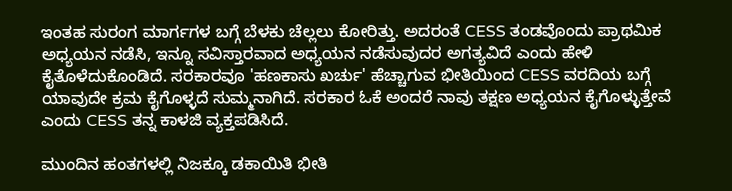ಇಂತಹ ಸುರಂಗ ಮಾರ್ಗಗಳ ಬಗ್ಗೆ ಬೆಳಕು ಚೆಲ್ಲಲು ಕೋರಿತ್ತು. ಅದರಂತೆ CESS ತಂಡವೊಂದು ಪ್ರಾಥಮಿಕ ಅಧ್ಯಯನ ನಡೆಸಿ, ಇನ್ನೂ ಸವಿಸ್ತಾರವಾದ ಅಧ್ಯಯನ ನಡೆಸುವುದರ ಅಗತ್ಯವಿದೆ ಎಂದು ಹೇಳಿ ಕೈತೊಳೆದುಕೊಂಡಿದೆ. ಸರಕಾರವೂ 'ಹಣಕಾಸು ಖರ್ಚು' ಹೆಚ್ಚಾಗುವ ಭೀತಿಯಿಂದ CESS ವರದಿಯ ಬಗ್ಗೆ ಯಾವುದೇ ಕ್ರಮ ಕೈಗೊಳ್ಳದೆ ಸುಮ್ಮನಾಗಿದೆ. ಸರಕಾರ ಓಕೆ ಅಂದರೆ ನಾವು ತಕ್ಷಣ ಅಧ್ಯಯನ ಕೈಗೊಳ್ಳುತ್ತೇವೆ ಎಂದು CESS ತನ್ನ ಕಾಳಜಿ ವ್ಯಕ್ತಪಡಿಸಿದೆ.

ಮುಂದಿನ ಹಂತಗಳಲ್ಲಿ ನಿಜಕ್ಕೂ ಡಕಾಯಿತಿ ಭೀತಿ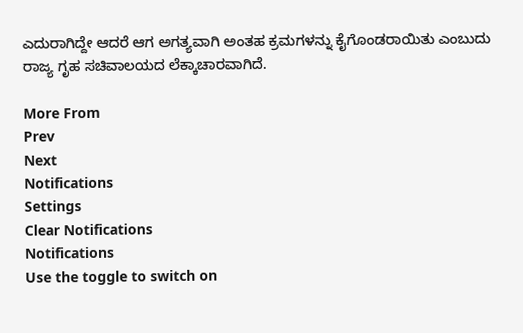ಎದುರಾಗಿದ್ದೇ ಆದರೆ ಆಗ ಅಗತ್ಯವಾಗಿ ಅಂತಹ ಕ್ರಮಗಳನ್ನು ಕೈಗೊಂಡರಾಯಿತು ಎಂಬುದು ರಾಜ್ಯ ಗೃಹ ಸಚಿವಾಲಯದ ಲೆಕ್ಕಾಚಾರವಾಗಿದೆ.

More From
Prev
Next
Notifications
Settings
Clear Notifications
Notifications
Use the toggle to switch on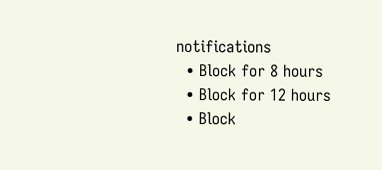notifications
  • Block for 8 hours
  • Block for 12 hours
  • Block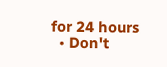for 24 hours
  • Don't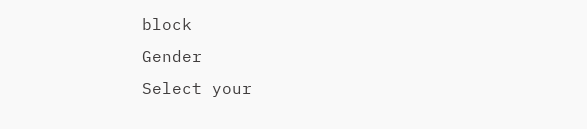block
Gender
Select your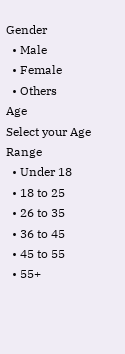Gender
  • Male
  • Female
  • Others
Age
Select your Age Range
  • Under 18
  • 18 to 25
  • 26 to 35
  • 36 to 45
  • 45 to 55
  • 55+